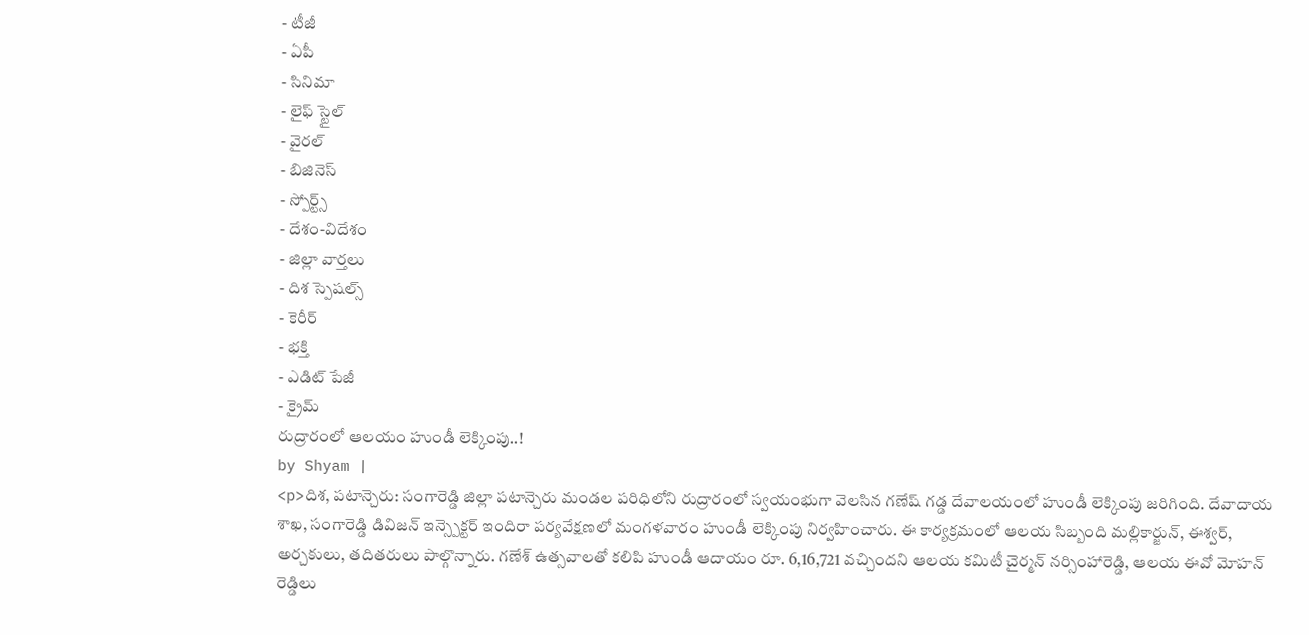- టీజీ
- ఏపీ
- సినిమా
- లైఫ్ స్టైల్
- వైరల్
- బిజినెస్
- స్పోర్ట్స్
- దేశం-విదేశం
- జిల్లా వార్తలు
- దిశ స్పెషల్స్
- కెరీర్
- భక్తి
- ఎడిట్ పేజీ
- క్రైమ్
రుద్రారంలో ఆలయం హుండీ లెక్కింపు..!
by Shyam |
<p>దిశ, పటాన్చెరు: సంగారెడ్డి జిల్లా పటాన్చెరు మండల పరిధిలోని రుద్రారంలో స్వయంభుగా వెలసిన గణేష్ గడ్డ దేవాలయంలో హుండీ లెక్కింపు జరిగింది. దేవాదాయ శాఖ, సంగారెడ్డి డివిజన్ ఇన్స్పెక్టర్ ఇందిరా పర్యవేక్షణలో మంగళవారం హుండీ లెక్కింపు నిర్వహించారు. ఈ కార్యక్రమంలో ఆలయ సిబ్బంది మల్లికార్జున్, ఈశ్వర్, అర్చకులు, తదితరులు పాల్గొన్నారు. గణేశ్ ఉత్సవాలతో కలిపి హుండీ ఆదాయం రూ. 6,16,721 వచ్చిందని ఆలయ కమిటీ చైర్మన్ నర్సింహారెడ్డి, ఆలయ ఈవో మోహన్ రెడ్డిలు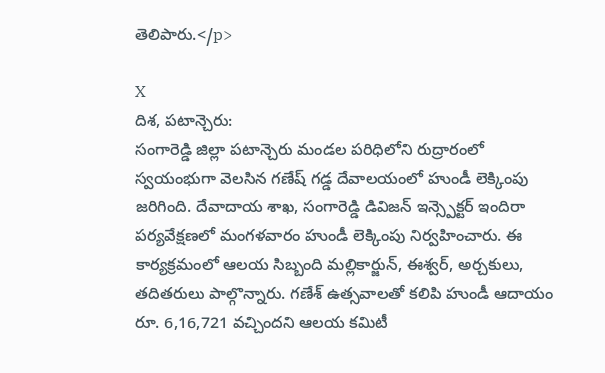తెలిపారు.</p>

X
దిశ, పటాన్చెరు:
సంగారెడ్డి జిల్లా పటాన్చెరు మండల పరిధిలోని రుద్రారంలో స్వయంభుగా వెలసిన గణేష్ గడ్డ దేవాలయంలో హుండీ లెక్కింపు జరిగింది. దేవాదాయ శాఖ, సంగారెడ్డి డివిజన్ ఇన్స్పెక్టర్ ఇందిరా పర్యవేక్షణలో మంగళవారం హుండీ లెక్కింపు నిర్వహించారు. ఈ కార్యక్రమంలో ఆలయ సిబ్బంది మల్లికార్జున్, ఈశ్వర్, అర్చకులు, తదితరులు పాల్గొన్నారు. గణేశ్ ఉత్సవాలతో కలిపి హుండీ ఆదాయం రూ. 6,16,721 వచ్చిందని ఆలయ కమిటీ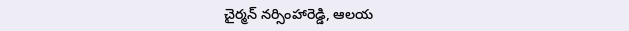చైర్మన్ నర్సింహారెడ్డి, ఆలయ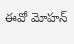ఈవో మోహన్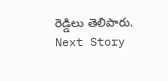రెడ్డిలు తెలిపారు.
Next Story